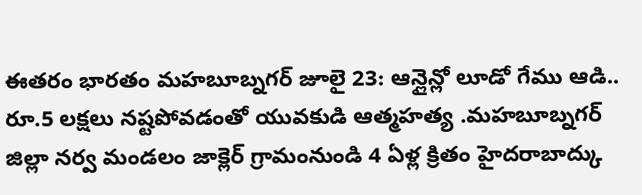ఈతరం భారతం మహబూబ్నగర్ జూలై 23: ఆన్లైన్లో లూడో గేము ఆడి.. రూ.5 లక్షలు నష్టపోవడంతో యువకుడి ఆత్మహత్య .మహబూబ్నగర్ జిల్లా నర్వ మండలం జాక్లెర్ గ్రామంనుండి 4 ఏళ్ల క్రితం హైదరాబాద్కు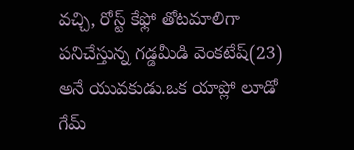వచ్చి, రోస్ట్ కేఫ్లో తోటమాలిగా పనిచేస్తున్న గడ్డమీడి వెంకటేష్(23) అనే యువకుడు.ఒక యాప్లో లూడో గేమ్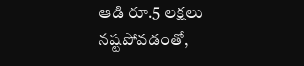ఆడి రూ.5 లక్షలు నష్టపోవడంతో,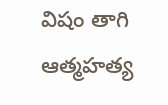విషం తాగి ఆత్మహత్య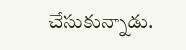చేసుకున్నాడు.